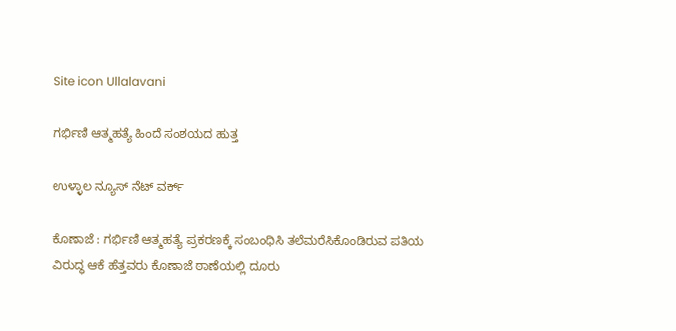Site icon Ullalavani

ಗರ್ಭಿಣಿ ಆತ್ಮಹತ್ಯೆ ಹಿಂದೆ ಸಂಶಯದ ಹುತ್ತ

ಉಳ್ಳಾಲ ನ್ಯೂಸ್ ನೆಟ್ ವರ್ಕ್

ಕೊಣಾಜೆ : ಗರ್ಭಿಣಿ ಆತ್ಮಹತ್ಯೆ ಪ್ರಕರಣಕ್ಕೆ ಸಂಬಂಧಿಸಿ ತಲೆಮರೆಸಿಕೊಂಡಿರುವ ಪತಿಯ ವಿರುದ್ಧ ಆಕೆ ಹೆತ್ತವರು ಕೊಣಾಜೆ ಠಾಣೆಯಲ್ಲಿ ದೂರು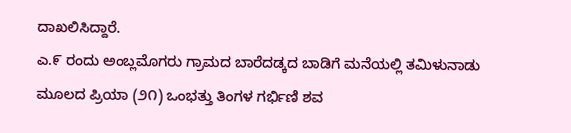ದಾಖಲಿಸಿದ್ದಾರೆ.
ಎ.೯ ರಂದು ಅಂಬ್ಲಮೊಗರು ಗ್ರಾಮದ ಬಾರೆದಡ್ಕದ ಬಾಡಿಗೆ ಮನೆಯಲ್ಲಿ ತಮಿಳುನಾಡು ಮೂಲದ ಪ್ರಿಯಾ (೨೧) ಒಂಭತ್ತು ತಿಂಗಳ ಗರ್ಭಿಣಿ ಶವ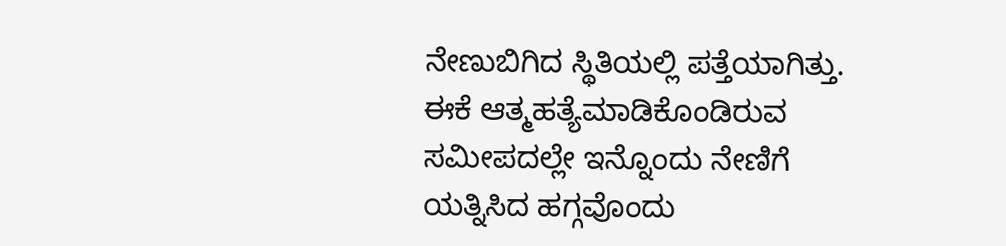ನೇಣುಬಿಗಿದ ಸ್ಥಿತಿಯಲ್ಲಿ ಪತ್ತೆಯಾಗಿತ್ತು. ಈಕೆ ಆತ್ಮಹತ್ಯೆಮಾಡಿಕೊಂಡಿರುವ ಸಮೀಪದಲ್ಲೇ ಇನ್ನೊಂದು ನೇಣಿಗೆ ಯತ್ನಿಸಿದ ಹಗ್ಗವೊಂದು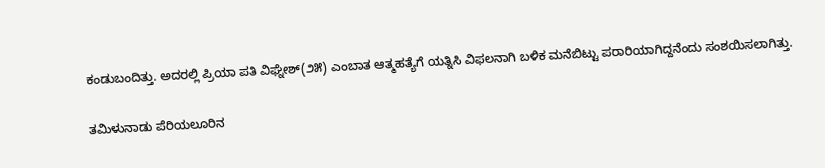ಕಂಡುಬಂದಿತ್ತು. ಅದರಲ್ಲಿ ಪ್ರಿಯಾ ಪತಿ ವಿಘ್ನೇಶ್(೨೫) ಎಂಬಾತ ಆತ್ಮಹತ್ಯೆಗೆ ಯತ್ನಿಸಿ ವಿಫಲನಾಗಿ ಬಳಿಕ ಮನೆಬಿಟ್ಟು ಪರಾರಿಯಾಗಿದ್ದನೆಂದು ಸಂಶಯಿಸಲಾಗಿತ್ತು.

ತಮಿಳುನಾಡು ಪೆರಿಯಲೂರಿನ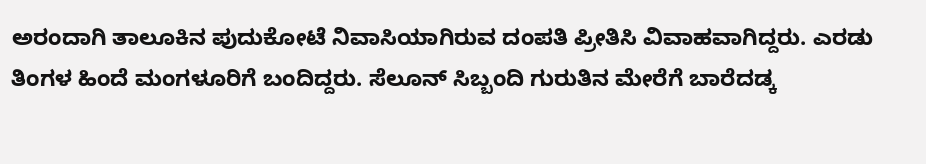ಅರಂದಾಗಿ ತಾಲೂಕಿನ ಪುದುಕೋಟೆ ನಿವಾಸಿಯಾಗಿರುವ ದಂಪತಿ ಪ್ರೀತಿಸಿ ವಿವಾಹವಾಗಿದ್ದರು. ಎರಡು ತಿಂಗಳ ಹಿಂದೆ ಮಂಗಳೂರಿಗೆ ಬಂದಿದ್ದರು. ಸೆಲೂನ್ ಸಿಬ್ಬಂದಿ ಗುರುತಿನ ಮೇರೆಗೆ ಬಾರೆದಡ್ಕ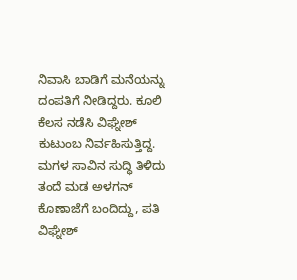ನಿವಾಸಿ ಬಾಡಿಗೆ ಮನೆಯನ್ನು ದಂಪತಿಗೆ ನೀಡಿದ್ದರು. ಕೂಲಿ ಕೆಲಸ ನಡೆಸಿ ವಿಘ್ನೇಶ್ ಕುಟುಂಬ ನಿರ್ವಹಿಸುತ್ತಿದ್ದ. ಮಗಳ ಸಾವಿನ ಸುದ್ಧಿ ತಿಳಿದು ತಂದೆ ಮಡ ಅಳಗನ್ ಕೊಣಾಜೆಗೆ ಬಂದಿದ್ದು, ಪತಿ ವಿಘ್ನೇಶ್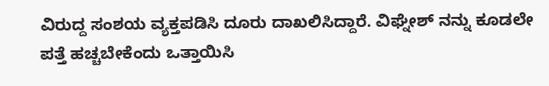ವಿರುದ್ದ ಸಂಶಯ ವ್ಯಕ್ತಪಡಿಸಿ ದೂರು ದಾಖಲಿಸಿದ್ದಾರೆ. ವಿಘ್ನೇಶ್ ನನ್ನು ಕೂಡಲೇ ಪತ್ತೆ ಹಚ್ಚಬೇಕೆಂದು ಒತ್ತಾಯಿಸಿ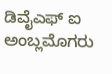ಡಿವೈಎಫ್ ಐ ಅಂಬ್ಲಮೊಗರು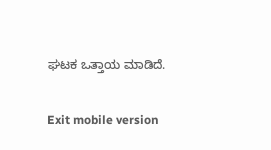ಘಟಕ ಒತ್ತಾಯ ಮಾಡಿದೆ.

Exit mobile version